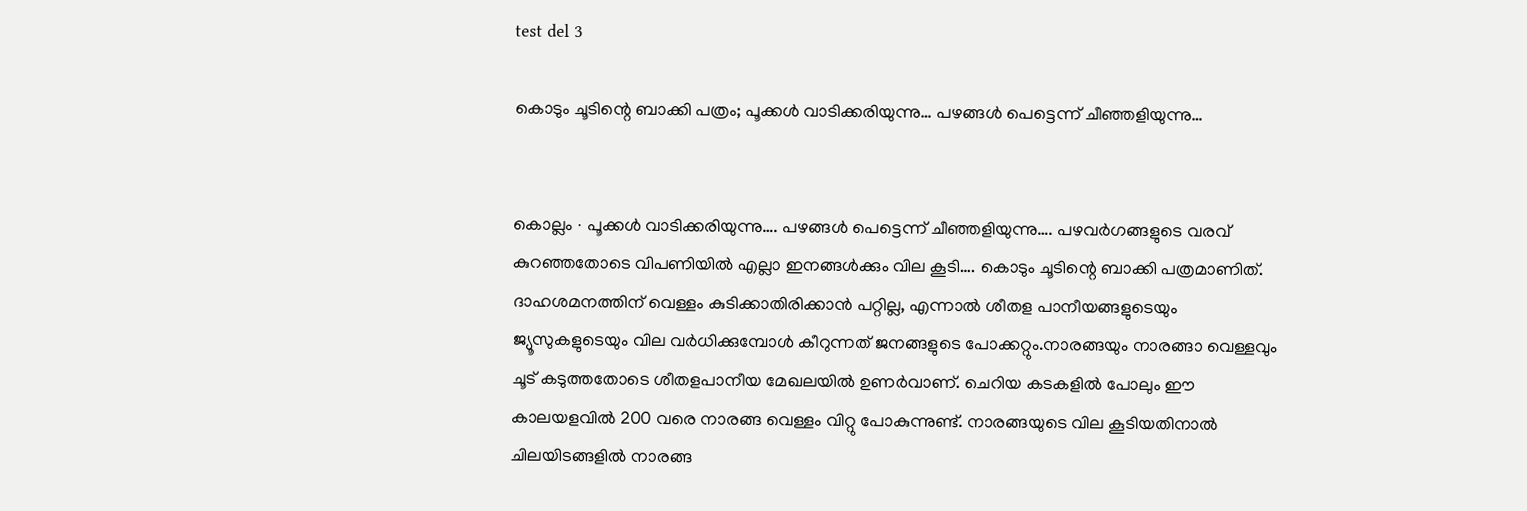test del 3

കൊടും ചൂടിന്റെ ബാക്കി പത്രം; പൂക്കൾ വാടിക്കരിയുന്നു… പഴങ്ങള്‍ പെട്ടെന്ന് ചീഞ്ഞളിയുന്നു…


കൊല്ലം ∙ പൂക്കൾ വാടിക്കരിയുന്നു…. പഴങ്ങള്‍ പെട്ടെന്ന് ചീഞ്ഞളിയുന്നു…. പഴവർഗങ്ങളുടെ വരവ് കുറഞ്ഞതോടെ വിപണിയിൽ എല്ലാ ഇനങ്ങൾക്കും വില കൂടി…. കൊടും ചൂടിന്റെ ബാക്കി പത്രമാണിത്. ദാഹശമനത്തിന് വെള്ളം കുടിക്കാതിരിക്കാൻ പറ്റില്ല, എന്നാൽ ശീതള പാനീയങ്ങളുടെയും ജ്യൂസുകളുടെയും വില വർധിക്കുമ്പോൾ കീറുന്നത് ജനങ്ങളുടെ പോക്കറ്റും.നാരങ്ങയും നാരങ്ങാ വെള്ളവും  ചൂട് കടുത്തതോടെ ശീതളപാനീയ മേഖലയിൽ ഉണർവാണ്. ചെറിയ കടകളിൽ പോലും ഈ കാലയളവിൽ 200 വരെ നാരങ്ങ വെള്ളം വിറ്റു പോകുന്നുണ്ട്. നാരങ്ങയുടെ വില കൂടിയതിനാൽ ചിലയിടങ്ങളിൽ നാരങ്ങ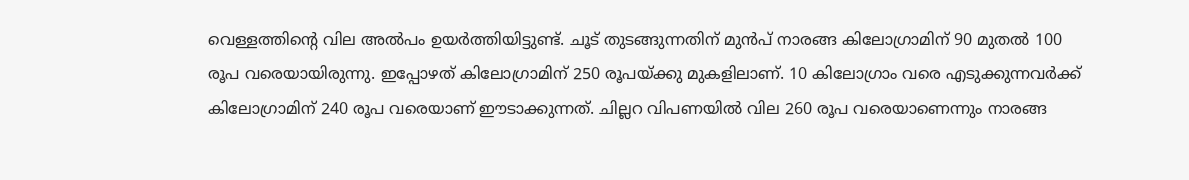വെള്ളത്തിന്റെ വില അൽപം ഉയർത്തിയിട്ടുണ്ട്. ചൂട് തുടങ്ങുന്നതിന് മുൻപ് നാരങ്ങ കിലോഗ്രാമിന് 90 മുതൽ 100 രൂപ വരെയായിരുന്നു. ഇപ്പോഴത് കിലോഗ്രാമിന് 250 രൂപയ്ക്കു മുകളിലാണ്. 10 കിലോഗ്രാം വരെ എടുക്കുന്നവർക്ക് കിലോഗ്രാമിന് 240 രൂപ വരെയാണ് ഈടാക്കുന്നത്. ചില്ലറ വിപണയിൽ വില 260 രൂപ വരെയാണെന്നും നാരങ്ങ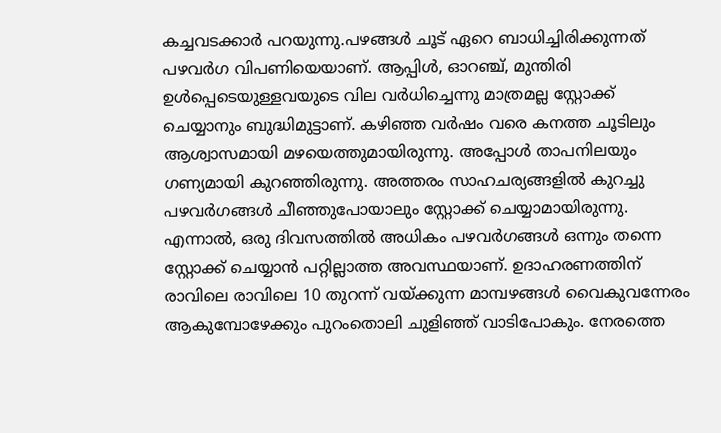കച്ചവടക്കാർ പറയുന്നു.പഴങ്ങൾ ചൂട് ഏറെ ബാധിച്ചിരിക്കുന്നത് പഴവർഗ വിപണിയെയാണ്. ആപ്പിൾ, ഓറഞ്ച്, മുന്തിരി ഉൾപ്പെടെയുള്ളവയുടെ വില വർധിച്ചെന്നു മാത്രമല്ല സ്റ്റോക്ക് ചെയ്യാനും ബുദ്ധിമുട്ടാണ്. കഴിഞ്ഞ വർഷം വരെ കനത്ത ചൂടിലും ആശ്വാസമായി മഴയെത്തുമായിരുന്നു. അപ്പോൾ താപനിലയും ഗണ്യമായി കുറഞ്ഞിരുന്നു. അത്തരം സാഹചര്യങ്ങളിൽ കുറച്ചു പഴവർഗങ്ങൾ ചീഞ്ഞുപോയാലും സ്റ്റോക്ക് ചെയ്യാമായിരുന്നു. എന്നാൽ, ഒരു ദിവസത്തിൽ അധികം പഴവർഗങ്ങൾ ഒന്നും തന്നെ സ്റ്റോക്ക് ചെയ്യാൻ പറ്റില്ലാത്ത അവസ്ഥയാണ്. ഉദാഹരണത്തിന് രാവിലെ രാവിലെ 10 തുറന്ന് വയ്ക്കുന്ന മാമ്പഴങ്ങൾ വൈകുവന്നേരം ആകുമ്പോഴേക്കും പുറംതൊലി ചുളിഞ്ഞ് വാടിപോകും. നേരത്തെ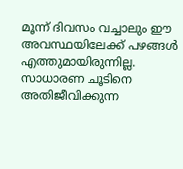മൂന്ന് ദിവസം വച്ചാലും ഈ അവസ്ഥയിലേക്ക് പഴങ്ങൾ എത്തുമായിരുന്നില്ല. സാധാരണ ചൂടിനെ അതിജീവിക്കുന്ന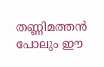തണ്ണിമത്തൻ പോലും ഈ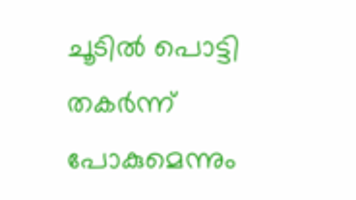ചൂടിൽ പൊട്ടി തകർന്ന് പോകുമെന്നും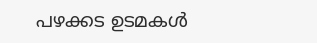പഴക്കട ഉടമകൾ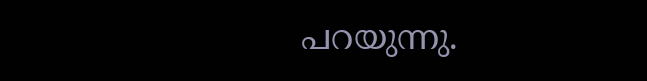പറയുന്നു.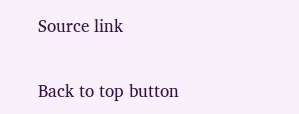Source link

Back to top button